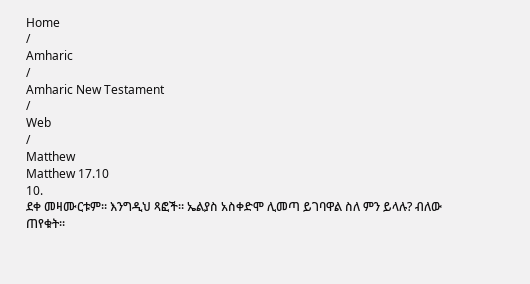Home
/
Amharic
/
Amharic New Testament
/
Web
/
Matthew
Matthew 17.10
10.
ደቀ መዛሙርቱም። እንግዲህ ጻፎች። ኤልያስ አስቀድሞ ሊመጣ ይገባዋል ስለ ምን ይላሉ? ብለው ጠየቁት።